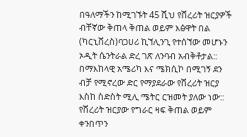በዓለማችን ከሚገኙት 45 ሺህ የሸረሪት ዝርያዎች ብቸኛው ቅጠላ ቅጠል ወይም እፅዋት በል (ካርኒቨረስ)ባጋሀሪ ኪኘሊንጊ የተሰኘው መሆኑን ኦዲት ሴንትራል ድረ ገጽ ለንባብ አብቅቶታል::
በማእከላዊ አሜሪካ እና ሜክሲኮ በሚገኝ ደን ብቻ የሚኖረው ድር የማያደራው የሸረሪት ዝርያ እስከ ስድስት ሚሊ ሜትር ርዝመት ያለው ነው:: የሸረሪት ዝርያው የግራር ዛፍ ቅጠል ወይም ቀንበጥን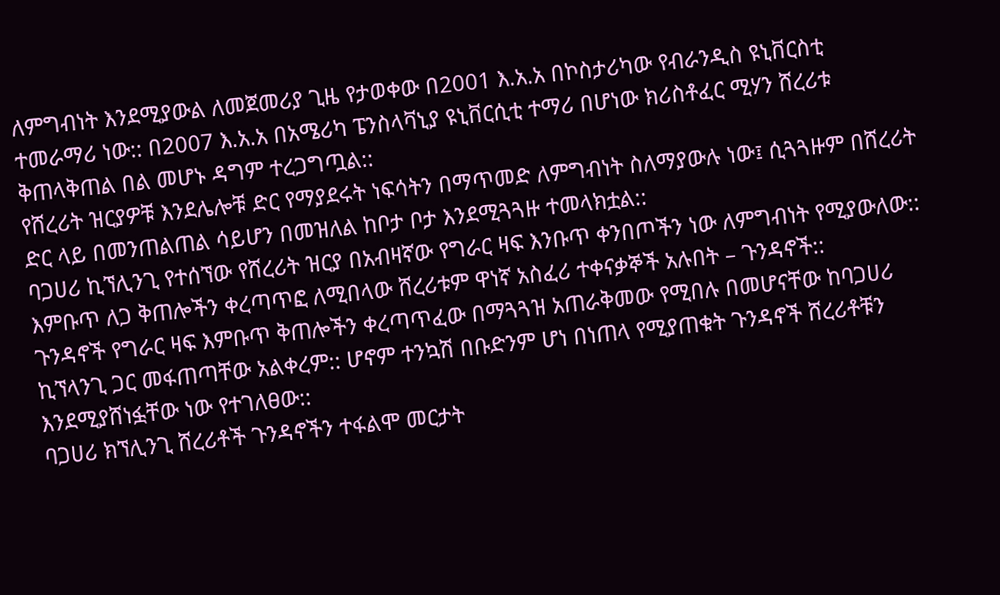ለምግብነት እንደሚያውል ለመጀመሪያ ጊዜ የታወቀው በ2001 እ.አ.አ በኮስታሪካው የብራንዲስ ዩኒቨርስቲ ተመራማሪ ነው:: በ2007 እ.አ.አ በአሜሪካ ፔንስላቫኒያ ዩኒቨርሲቲ ተማሪ በሆነው ክሪስቶፈር ሚሃን ሸረሪቱ ቅጠላቅጠል በል መሆኑ ዳግም ተረጋግጧል::
የሸረሪት ዝርያዎቹ እንደሌሎቹ ድር የማያደሩት ነፍሳትን በማጥመድ ለምግብነት ስለማያውሉ ነው፤ ሲጓጓዙም በሸረሪት ድር ላይ በመንጠልጠል ሳይሆን በመዝለል ከቦታ ቦታ እንደሚጓጓዙ ተመላክቷል::
ባጋሀሪ ኪኘሊንጊ የተሰኘው የሸረሪት ዝርያ በአብዛኛው የግራር ዛፍ እንቡጥ ቀንበጦችን ነው ለምግብነት የሚያውለው:: እምቡጥ ለጋ ቅጠሎችን ቀረጣጥፎ ለሚበላው ሸረሪቱም ዋነኛ አስፈሪ ተቀናቃኞች አሉበት – ጉንዳኖች::
ጉንዳኖች የግራር ዛፍ እምቡጥ ቅጠሎችን ቀረጣጥፈው በማጓጓዝ አጠራቅመው የሚበሉ በመሆናቸው ከባጋሀሪ ኪኘላንጊ ጋር መፋጠጣቸው አልቀረም:: ሆኖም ተንኳሽ በቡድንም ሆነ በነጠላ የሚያጠቁት ጉንዳኖች ሸረሪቶቹን እንደሚያሸነፏቸው ነው የተገለፀው::
ባጋሀሪ ክኘሊንጊ ሸረሪቶች ጉንዳኖችን ተፋልሞ መርታት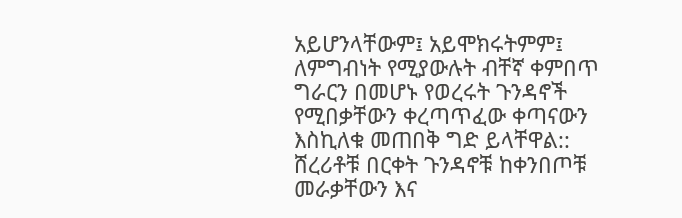አይሆንላቸውም፤ አይሞክሩትምም፤ ለምግብነት የሚያውሉት ብቸኛ ቀምበጥ ግራርን በመሆኑ የወረሩት ጉንዳኖች የሚበቃቸውን ቀረጣጥፈው ቀጣናውን እስኪለቁ መጠበቅ ግድ ይላቸዋል::
ሸረሪቶቹ በርቀት ጉንዳኖቹ ከቀንበጦቹ መራቃቸውን እና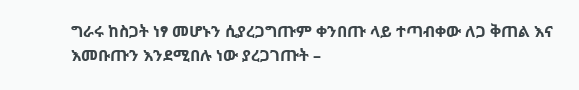ግራሩ ከስጋት ነፃ መሆኑን ሲያረጋግጡም ቀንበጡ ላይ ተጣብቀው ለጋ ቅጠል እና እመቡጡን እንደሚበሉ ነው ያረጋገጡት –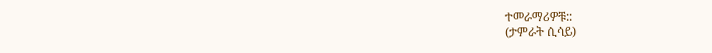ተመራማሪዎቹ::
(ታምራት ሲሳይ)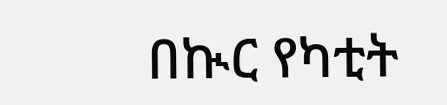በኲር የካቲት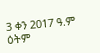3 ቀን 2017 ዓ.ም ዕትም